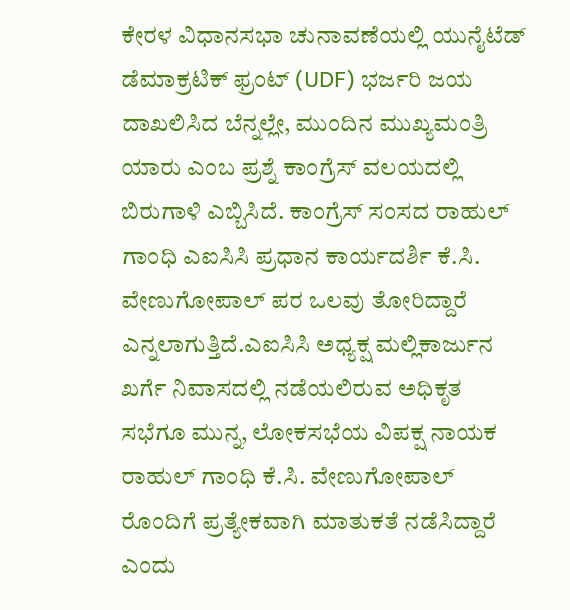ಕೇರಳ ವಿಧಾನಸಭಾ ಚುನಾವಣೆಯಲ್ಲಿ ಯುನೈಟೆಡ್ ಡೆಮಾಕ್ರಟಿಕ್ ಫ್ರಂಟ್ (UDF) ಭರ್ಜರಿ ಜಯ ದಾಖಲಿಸಿದ ಬೆನ್ನಲ್ಲೇ, ಮುಂದಿನ ಮುಖ್ಯಮಂತ್ರಿ ಯಾರು ಎಂಬ ಪ್ರಶ್ನೆ ಕಾಂಗ್ರೆಸ್ ವಲಯದಲ್ಲಿ ಬಿರುಗಾಳಿ ಎಬ್ಬಿಸಿದೆ. ಕಾಂಗ್ರೆಸ್ ಸಂಸದ ರಾಹುಲ್ ಗಾಂಧಿ ಎಐಸಿಸಿ ಪ್ರಧಾನ ಕಾರ್ಯದರ್ಶಿ ಕೆ.ಸಿ. ವೇಣುಗೋಪಾಲ್ ಪರ ಒಲವು ತೋರಿದ್ದಾರೆ ಎನ್ನಲಾಗುತ್ತಿದೆ.ಎಐಸಿಸಿ ಅಧ್ಯಕ್ಷ ಮಲ್ಲಿಕಾರ್ಜುನ ಖರ್ಗೆ ನಿವಾಸದಲ್ಲಿ ನಡೆಯಲಿರುವ ಅಧಿಕೃತ ಸಭೆಗೂ ಮುನ್ನ, ಲೋಕಸಭೆಯ ವಿಪಕ್ಷ ನಾಯಕ ರಾಹುಲ್ ಗಾಂಧಿ ಕೆ.ಸಿ. ವೇಣುಗೋಪಾಲ್ ರೊಂದಿಗೆ ಪ್ರತ್ಯೇಕವಾಗಿ ಮಾತುಕತೆ ನಡೆಸಿದ್ದಾರೆ ಎಂದು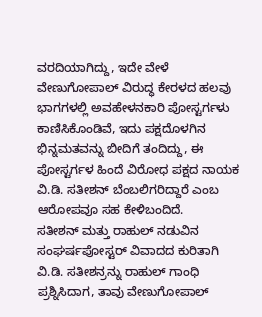ವರದಿಯಾಗಿದ್ದು, ಇದೇ ವೇಳೆ ವೇಣುಗೋಪಾಲ್ ವಿರುದ್ಧ ಕೇರಳದ ಹಲವು ಭಾಗಗಳಲ್ಲಿ ಅವಹೇಳನಕಾರಿ ಪೋಸ್ಟರ್ಗಳು ಕಾಣಿಸಿಕೊಂಡಿವೆ, ಇದು ಪಕ್ಷದೊಳಗಿನ ಭಿನ್ನಮತವನ್ನು ಬೀದಿಗೆ ತಂದಿದ್ದು, ಈ ಪೋಸ್ಟರ್ಗಳ ಹಿಂದೆ ವಿರೋಧ ಪಕ್ಷದ ನಾಯಕ ವಿ.ಡಿ. ಸತೀಶನ್ ಬೆಂಬಲಿಗರಿದ್ದಾರೆ ಎಂಬ ಆರೋಪವೂ ಸಹ ಕೇಳಿಬಂದಿದೆ.
ಸತೀಶನ್ ಮತ್ತು ರಾಹುಲ್ ನಡುವಿನ ಸಂಘರ್ಷಪೋಸ್ಟರ್ ವಿವಾದದ ಕುರಿತಾಗಿ ವಿ.ಡಿ. ಸತೀಶನ್ರನ್ನು ರಾಹುಲ್ ಗಾಂಧಿ ಪ್ರಶ್ನಿಸಿದಾಗ, ತಾವು ವೇಣುಗೋಪಾಲ್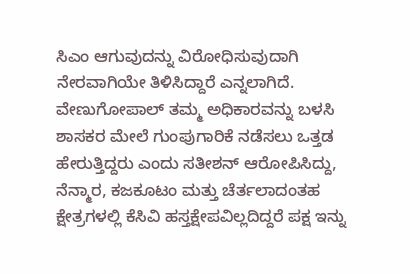ಸಿಎಂ ಆಗುವುದನ್ನು ವಿರೋಧಿಸುವುದಾಗಿ ನೇರವಾಗಿಯೇ ತಿಳಿಸಿದ್ದಾರೆ ಎನ್ನಲಾಗಿದೆ. ವೇಣುಗೋಪಾಲ್ ತಮ್ಮ ಅಧಿಕಾರವನ್ನು ಬಳಸಿ ಶಾಸಕರ ಮೇಲೆ ಗುಂಪುಗಾರಿಕೆ ನಡೆಸಲು ಒತ್ತಡ ಹೇರುತ್ತಿದ್ದರು ಎಂದು ಸತೀಶನ್ ಆರೋಪಿಸಿದ್ದು, ನೆನ್ಮಾರ, ಕಜಕೂಟಂ ಮತ್ತು ಚೆರ್ತಲಾದಂತಹ ಕ್ಷೇತ್ರಗಳಲ್ಲಿ ಕೆಸಿವಿ ಹಸ್ತಕ್ಷೇಪವಿಲ್ಲದಿದ್ದರೆ ಪಕ್ಷ ಇನ್ನು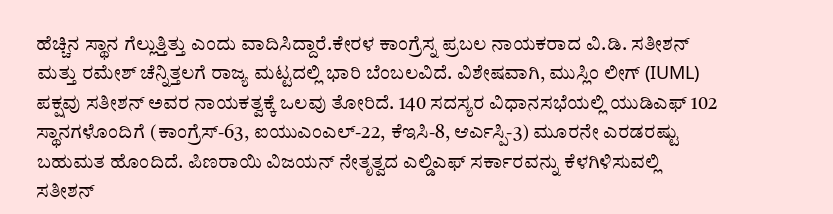ಹೆಚ್ಚಿನ ಸ್ಥಾನ ಗೆಲ್ಲುತ್ತಿತ್ತು ಎಂದು ವಾದಿಸಿದ್ದಾರೆ.ಕೇರಳ ಕಾಂಗ್ರೆಸ್ನ ಪ್ರಬಲ ನಾಯಕರಾದ ವಿ.ಡಿ. ಸತೀಶನ್ ಮತ್ತು ರಮೇಶ್ ಚೆನ್ನಿತ್ತಲಗೆ ರಾಜ್ಯ ಮಟ್ಟದಲ್ಲಿ ಭಾರಿ ಬೆಂಬಲವಿದೆ. ವಿಶೇಷವಾಗಿ, ಮುಸ್ಲಿಂ ಲೀಗ್ (IUML) ಪಕ್ಷವು ಸತೀಶನ್ ಅವರ ನಾಯಕತ್ವಕ್ಕೆ ಒಲವು ತೋರಿದೆ. 140 ಸದಸ್ಯರ ವಿಧಾನಸಭೆಯಲ್ಲಿ ಯುಡಿಎಫ್ 102 ಸ್ಥಾನಗಳೊಂದಿಗೆ (ಕಾಂಗ್ರೆಸ್-63, ಐಯುಎಂಎಲ್-22, ಕೆಇಸಿ-8, ಆರ್ಎಸ್ಪಿ-3) ಮೂರನೇ ಎರಡರಷ್ಟು ಬಹುಮತ ಹೊಂದಿದೆ. ಪಿಣರಾಯಿ ವಿಜಯನ್ ನೇತೃತ್ವದ ಎಲ್ಡಿಎಫ್ ಸರ್ಕಾರವನ್ನು ಕೆಳಗಿಳಿಸುವಲ್ಲಿ ಸತೀಶನ್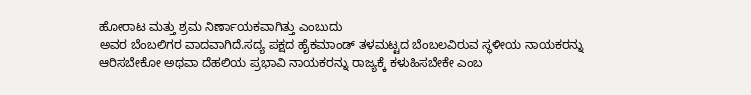ಹೋರಾಟ ಮತ್ತು ಶ್ರಮ ನಿರ್ಣಾಯಕವಾಗಿತ್ತು ಎಂಬುದು
ಅವರ ಬೆಂಬಲಿಗರ ವಾದವಾಗಿದೆ.ಸದ್ಯ ಪಕ್ಷದ ಹೈಕಮಾಂಡ್ ತಳಮಟ್ಟದ ಬೆಂಬಲವಿರುವ ಸ್ಥಳೀಯ ನಾಯಕರನ್ನು ಆರಿಸಬೇಕೋ ಅಥವಾ ದೆಹಲಿಯ ಪ್ರಭಾವಿ ನಾಯಕರನ್ನು ರಾಜ್ಯಕ್ಕೆ ಕಳುಹಿಸಬೇಕೇ ಎಂಬ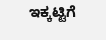ಇಕ್ಕಟ್ಟಿಗೆ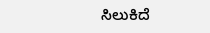ಸಿಲುಕಿದೆ